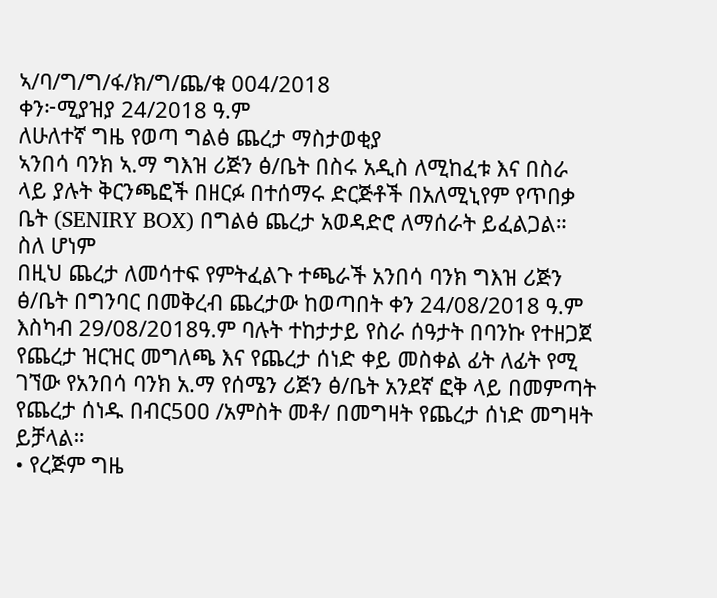ኣ/ባ/ግ/ግ/ፋ/ክ/ግ/ጨ/ቁ 004/2018
ቀን፦ሚያዝያ 24/2018 ዓ.ም
ለሁለተኛ ግዜ የወጣ ግልፅ ጨረታ ማስታወቂያ
ኣንበሳ ባንክ ኣ.ማ ግእዝ ሪጅን ፅ/ቤት በስሩ አዲስ ለሚከፈቱ እና በስራ ላይ ያሉት ቅርንጫፎች በዘርፉ በተሰማሩ ድርጅቶች በአለሚኒየም የጥበቃ ቤት (SENIRY BOX) በግልፅ ጨረታ አወዳድሮ ለማሰራት ይፈልጋል።
ስለ ሆነም
በዚህ ጨረታ ለመሳተፍ የምትፈልጉ ተጫራች አንበሳ ባንክ ግእዝ ሪጅን ፅ/ቤት በግንባር በመቅረብ ጨረታው ከወጣበት ቀን 24/08/2018 ዓ.ም እስካብ 29/08/2018ዓ.ም ባሉት ተከታታይ የስራ ሰዓታት በባንኩ የተዘጋጀ የጨረታ ዝርዝር መግለጫ እና የጨረታ ሰነድ ቀይ መስቀል ፊት ለፊት የሚ ገኘው የአንበሳ ባንክ አ.ማ የሰሜን ሪጅን ፅ/ቤት አንደኛ ፎቅ ላይ በመምጣት የጨረታ ሰነዱ በብር5ዐዐ /አምስት መቶ/ በመግዛት የጨረታ ሰነድ መግዛት ይቻላል።
• የረጅም ግዜ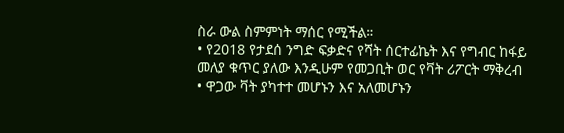ስራ ውል ስምምነት ማሰር የሚችል።
• የ2018 የታደሰ ንግድ ፍቃድና የሻት ሰርተፊኬት እና የግብር ከፋይ መለያ ቁጥር ያለው እንዲሁም የመጋቢት ወር የቫት ሪፖርት ማቅረብ
• ዋጋው ቫት ያካተተ መሆኑን እና አለመሆኑን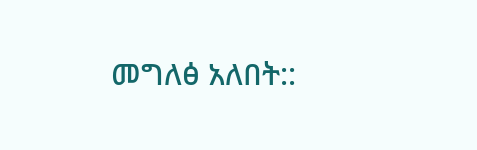መግለፅ አለበት::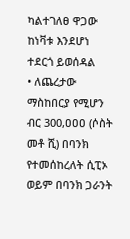ካልተገለፀ ዋጋው ከነቫቱ እንደሆነ ተደርጎ ይወሰዳል
• ለጨረታው ማስከበርያ የሚሆን ብር 300,ዐዐዐ (ሶስት መቶ ሺ) በባንክ የተመሰከረለት ሲፒኦ ወይም በባንክ ጋራንት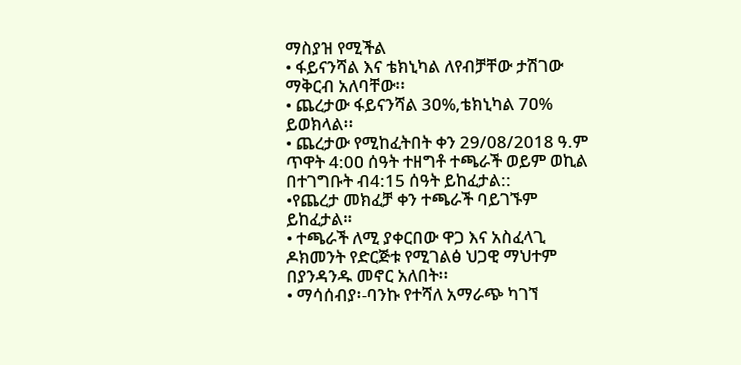ማስያዝ የሚችል
• ፋይናንሻል እና ቴክኒካል ለየብቻቸው ታሽገው ማቅርብ አለባቸው፡፡
• ጨረታው ፋይናንሻል 3ዐ%,ቴክኒካል 7ዐ% ይወክላል፡፡
• ጨረታው የሚከፈትበት ቀን 29/08/2018 ዓ.ም ጥዋት 4:0ዐ ሰዓት ተዘግቶ ተጫራች ወይም ወኪል በተገግቡት ብ4:15 ሰዓት ይከፈታል::
•የጨረታ መክፈቻ ቀን ተጫራች ባይገኙም ይከፈታል።
• ተጫራች ለሚ ያቀርበው ዋጋ እና አስፈላጊ ዶክመንት የድርጅቱ የሚገልፅ ህጋዊ ማህተም በያንዳንዱ መኖር አለበት፡፡
• ማሳሰብያ፡-ባንኩ የተሻለ አማራጭ ካገኘ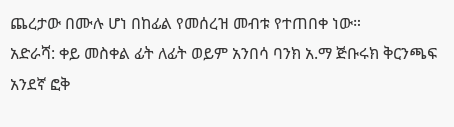ጨረታው በሙሉ ሆነ በከፊል የመሰረዝ መብቱ የተጠበቀ ነው።
አድራሻ: ቀይ መስቀል ፊት ለፊት ወይም አንበሳ ባንክ አ.ማ ጅቡሩክ ቅርንጫፍ አንደኛ ፎቅ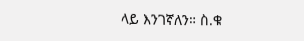ላይ እንገኛለን። ስ.ቁ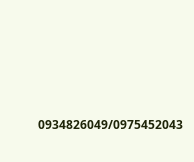0934826049/0975452043